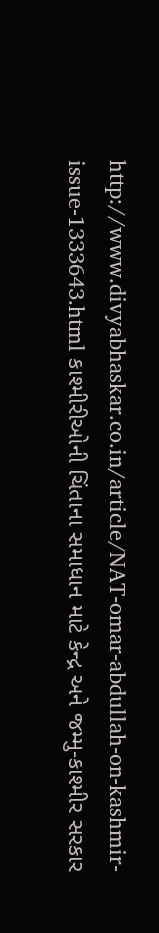http://www.divyabhaskar.co.in/article/NAT-omar-abdullah-on-kashmir-issue-1333643.html કાશ્મીરીઓની ચિંતાના સમાધાન માટે કેન્દ્ર અને જમ્મુ-કાશ્મીર સરકાર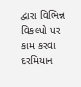દ્વારા વિભિન્ન વિકલ્પો પર કામ કરવા દરમિયાન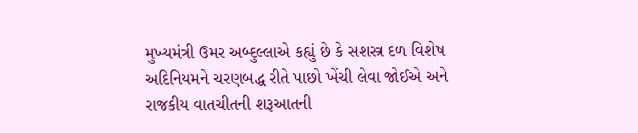મુખ્યમંત્રી ઉમર અબ્દુલ્લાએ કહ્યું છે કે સશસ્ત્ર દળ વિશેષ અદિનિયમને ચરણબદ્ધ રીતે પાછો ખેંચી લેવા જોઈએ અને રાજકીય વાતચીતની શરૂઆતની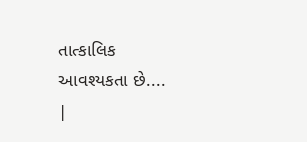તાત્કાલિક આવશ્યકતા છે....
|